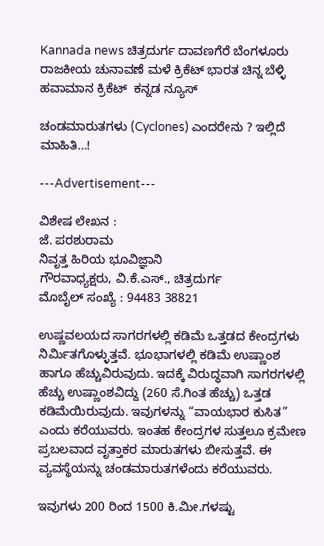Kannada news ಚಿತ್ರದುರ್ಗ ದಾವಣಗೆರೆ ಬೆಂಗಳೂರು ರಾಜಕೀಯ ಚುನಾವಣೆ ಮಳೆ ಕ್ರಿಕೆಟ್ ಭಾರತ ಚಿನ್ನ ಬೆಳ್ಳಿ ಹವಾಮಾನ ಕ್ರಿಕೆಟ್  ಕನ್ನಡ ನ್ಯೂಸ್

ಚಂಡಮಾರುತಗಳು (Cyclones) ಎಂದರೇನು ? ಇಲ್ಲಿದೆ ಮಾಹಿತಿ…!

---Advertisement---

ವಿಶೇಷ ಲೇಖನ :
ಜೆ. ಪರಶುರಾಮ
ನಿವೃತ್ತ ಹಿರಿಯ ಭೂವಿಜ್ಞಾನಿ
ಗೌರವಾಧ್ಯಕ್ಷರು, ವಿ.ಕೆ.ಎಸ್., ಚಿತ್ರದುರ್ಗ
ಮೊಬೈಲ್ ಸಂಖ್ಯೆ : 94483 38821

ಉಷ್ಣವಲಯದ ಸಾಗರಗಳಲ್ಲಿ ಕಡಿಮೆ ಒತ್ತಡದ ಕೇಂದ್ರಗಳು ನಿರ್ಮಿತಗೊಳ್ಳುತ್ತವೆ. ಭೂಭಾಗಳಲ್ಲಿ ಕಡಿಮೆ ಉಷ್ಣಾಂಶ ಹಾಗೂ ಹೆಚ್ಚುವಿರುವುದು. ಇದಕ್ಕೆ ವಿರುದ್ಧವಾಗಿ ಸಾಗರಗಳಲ್ಲಿ ಹೆಚ್ಚು ಉಷ್ಣಾಂಶವಿದ್ದು (260 ಸೆ.ಗಿಂತ ಹೆಚ್ಚು) ಒತ್ತಡ ಕಡಿಮೆಯಿರುವುದು. ಇವುಗಳನ್ನು “ವಾಯಭಾರ ಕುಸಿತ” ಎಂದು ಕರೆಯುವರು. ಇಂತಹ ಕೇಂದ್ರಗಳ ಸುತ್ತಲೂ ಕ್ರಮೇಣ ಪ್ರಬಲವಾದ ವೃತ್ತಾಕರ ಮಾರುತಗಳು ಬೀಸುತ್ತವೆ. ಈ ವ್ಯವಸ್ಥೆಯನ್ನು ಚಂಡಮಾರುತಗಳೆಂದು ಕರೆಯುವರು.

ಇವುಗಳು 200 ರಿಂದ 1500 ಕಿ.ಮೀ.ಗಳಷ್ಟು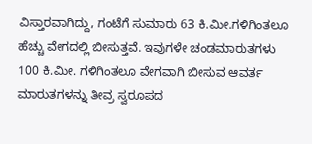ವಿಸ್ತಾರವಾಗಿದ್ದು, ಗಂಟೆಗೆ ಸುಮಾರು 63 ಕಿ.ಮೀ.ಗಳಿಗಿಂತಲೂ ಹೆಚ್ಚು ವೇಗದಲ್ಲಿ ಬೀಸುತ್ತವೆ. ಇವುಗಳೇ ಚಂಡಮಾರುತಗಳು 100 ಕಿ.ಮೀ. ಗಳಿಗಿಂತಲೂ ವೇಗವಾಗಿ ಬೀಸುವ ಆವರ್ತ ಮಾರುತಗಳನ್ನು ತೀವ್ರ ಸ್ವರೂಪದ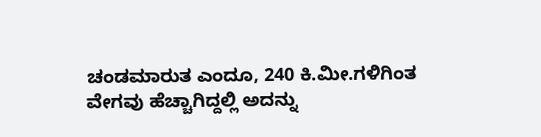ಚಂಡಮಾರುತ ಎಂದೂ, 240 ಕಿ.ಮೀ.ಗಳಿಗಿಂತ ವೇಗವು ಹೆಚ್ಚಾಗಿದ್ದಲ್ಲಿ ಅದನ್ನು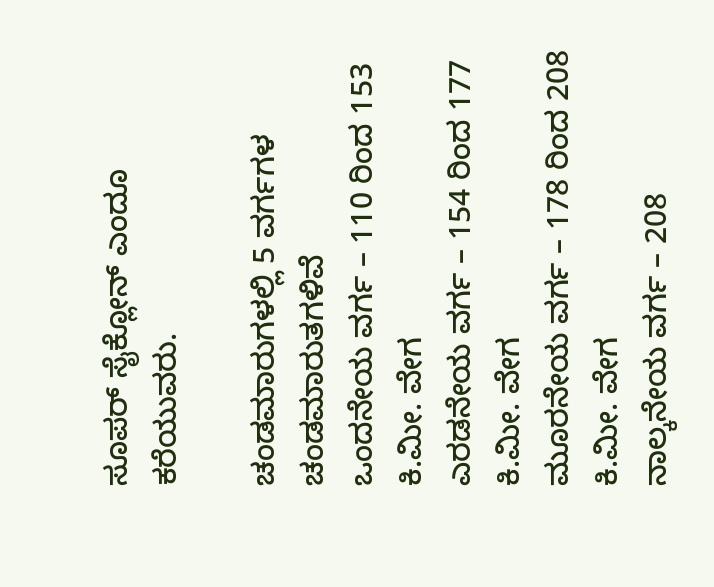ಸೂಪರ್‌ ಸೈಕ್ಲೋನ್‌ ಎಂದೂ ಕರೆಯುವರು.

ಚಂಡಮಾರುಗಳಲ್ಲಿ 5 ವರ್ಗಗಳ ಚಂಡಮಾರುತಗಳಿವೆ
ಒಂದನೇಯ ವರ್ಗ – 110 ರಿಂದ 153 ಕಿ.ಮೀ. ವೇಗ
ಎರಡನೇಯ ವರ್ಗ – 154 ರಿಂದ 177 ಕಿ.ಮೀ. ವೇಗ
ಮೂರನೇಯ ವರ್ಗ – 178 ರಿಂದ 208 ಕಿ.ಮೀ. ವೇಗ
ನಾಲ್ಕನೇಯ ವರ್ಗ – 208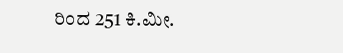ರಿಂದ 251 ಕಿ.ಮೀ.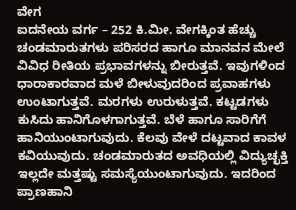ವೇಗ
ಐದನೇಯ ವರ್ಗ – 252 ಕಿ.ಮೀ. ವೇಗಕ್ಕಿಂತ ಹೆಚ್ಚು
ಚಂಡಮಾರುತಗಳು ಪರಿಸರದ ಹಾಗೂ ಮಾನವನ ಮೇಲೆ ವಿವಿಧ ರೀತಿಯ ಪ್ರಭಾವಗಳನ್ನು ಬೀರುತ್ತವೆ. ಇವುಗಳಿಂದ ಧಾರಾಕಾರವಾದ ಮಳೆ ಬೀಳುವುದರಿಂದ ಪ್ರವಾಹಗಳು ಉಂಟಾಗುತ್ತವೆ. ಮರಗಳು ಉರುಳುತ್ತವೆ. ಕಟ್ಟಡಗಳು ಕುಸಿದು ಹಾನಿಗೊಳಗಾಗುತ್ತವೆ. ಬೆಳೆ ಹಾಗೂ ಸಾರಿಗೆಗೆ ಹಾನಿಯುಂಟಾಗುವುದು. ಕೆಲವು ವೇಳೆ ದಟ್ಟವಾದ ಕಾವಳ ಕವಿಯುವುದು. ಚಂಡಮಾರುತದ ಅವಧಿಯಲ್ಲಿ ವಿದ್ಯುಚ್ಛಕ್ತಿ ಇಲ್ಲದೇ ಮತ್ತಷ್ಟು ಸಮಸ್ಯೆಯುಂಟಾಗುವುದು. ಇದರಿಂದ ಪ್ರಾಣಹಾನಿ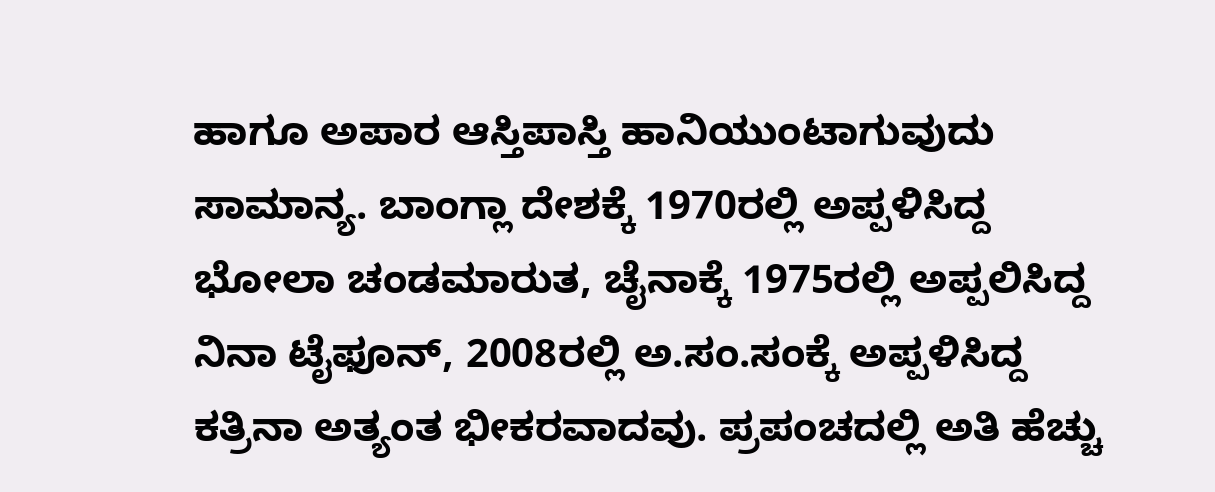ಹಾಗೂ ಅಪಾರ ಆಸ್ತಿಪಾಸ್ತಿ ಹಾನಿಯುಂಟಾಗುವುದು ಸಾಮಾನ್ಯ. ಬಾಂಗ್ಲಾ ದೇಶಕ್ಕೆ 1970ರಲ್ಲಿ ಅಪ್ಪಳಿಸಿದ್ದ ಭೋಲಾ ಚಂಡಮಾರುತ, ಚೈನಾಕ್ಕೆ 1975ರಲ್ಲಿ ಅಪ್ಪಲಿಸಿದ್ದ ನಿನಾ ಟೈಫೂನ್‌, 2008ರಲ್ಲಿ ಅ.ಸಂ.ಸಂಕ್ಕೆ ಅಪ್ಪಳಿಸಿದ್ದ ಕತ್ರಿನಾ ಅತ್ಯಂತ ಭೀಕರವಾದವು. ಪ್ರಪಂಚದಲ್ಲಿ ಅತಿ ಹೆಚ್ಚು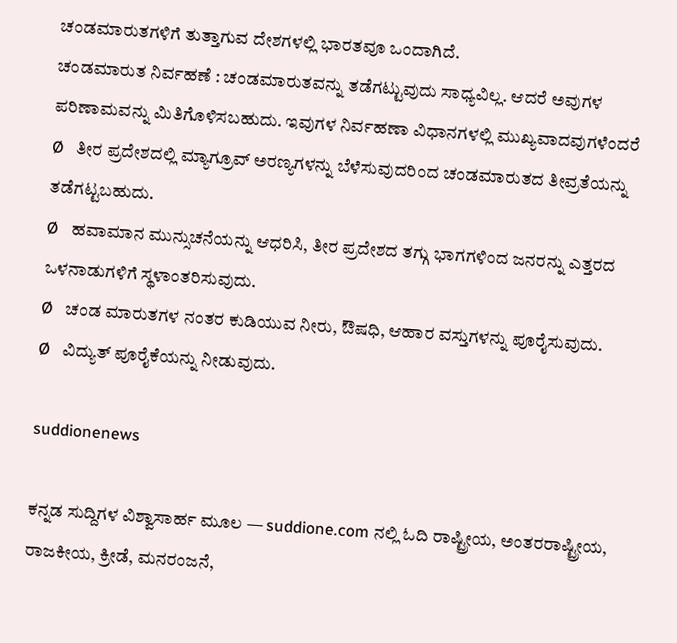ಚಂಡಮಾರುತಗಳಿಗೆ ತುತ್ತಾಗುವ ದೇಶಗಳಲ್ಲಿ ಭಾರತವೂ ಒಂದಾಗಿದೆ.
ಚಂಡಮಾರುತ ನಿರ್ವಹಣೆ : ಚಂಡಮಾರುತವನ್ನು ತಡೆಗಟ್ಟುವುದು ಸಾಧ್ಯವಿಲ್ಲ. ಆದರೆ ಅವುಗಳ ಪರಿಣಾಮವನ್ನು ಮಿತಿಗೊಳಿಸಬಹುದು. ಇವುಗಳ ನಿರ್ವಹಣಾ ವಿಧಾನಗಳಲ್ಲಿ ಮುಖ್ಯವಾದವುಗಳೆಂದರೆ
Ø   ತೀರ ಪ್ರದೇಶದಲ್ಲಿ ಮ್ಯಾಗ್ರೂವ್‌ ಅರಣ್ಯಗಳನ್ನು ಬೆಳೆಸುವುದರಿಂದ ಚಂಡಮಾರುತದ ತೀವ್ರತೆಯನ್ನು ತಡೆಗಟ್ಟಬಹುದು.
Ø   ಹವಾಮಾನ ಮುನ್ಸುಚನೆಯನ್ನು ಆಧರಿಸಿ, ತೀರ ಪ್ರದೇಶದ ತಗ್ಗು ಭಾಗಗಳಿಂದ ಜನರನ್ನು ಎತ್ತರದ ಒಳನಾಡುಗಳಿಗೆ ಸ್ಥಳಾಂತರಿಸುವುದು.
Ø   ಚಂಡ ಮಾರುತಗಳ ನಂತರ ಕುಡಿಯುವ ನೀರು, ಔಷಧಿ, ಆಹಾರ ವಸ್ತುಗಳನ್ನು ಪೂರೈಸುವುದು.
Ø   ವಿದ್ಯುತ್‌ ಪೂರೈಕೆಯನ್ನು ನೀಡುವುದು.

suddionenews

ಕನ್ನಡ ಸುದ್ದಿಗಳ ವಿಶ್ವಾಸಾರ್ಹ ಮೂಲ — suddione.com ನಲ್ಲಿ ಓದಿ ರಾಷ್ಟ್ರೀಯ, ಅಂತರರಾಷ್ಟ್ರೀಯ, ರಾಜಕೀಯ, ಕ್ರೀಡೆ, ಮನರಂಜನೆ,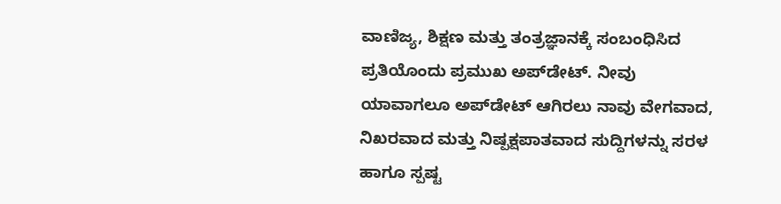ವಾಣಿಜ್ಯ, ಶಿಕ್ಷಣ ಮತ್ತು ತಂತ್ರಜ್ಞಾನಕ್ಕೆ ಸಂಬಂಧಿಸಿದ ಪ್ರತಿಯೊಂದು ಪ್ರಮುಖ ಅಪ್‌ಡೇಟ್. ನೀವು ಯಾವಾಗಲೂ ಅಪ್‌ಡೇಟ್ ಆಗಿರಲು ನಾವು ವೇಗವಾದ, ನಿಖರವಾದ ಮತ್ತು ನಿಷ್ಪಕ್ಷಪಾತವಾದ ಸುದ್ದಿಗಳನ್ನು ಸರಳ ಹಾಗೂ ಸ್ಪಷ್ಟ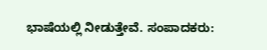ಭಾಷೆಯಲ್ಲಿ ನೀಡುತ್ತೇವೆ. ಸಂಪಾದಕರು: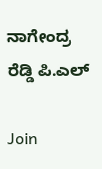ನಾಗೇಂದ್ರ ರೆಡ್ಡಿ ಪಿ.ಎಲ್

Join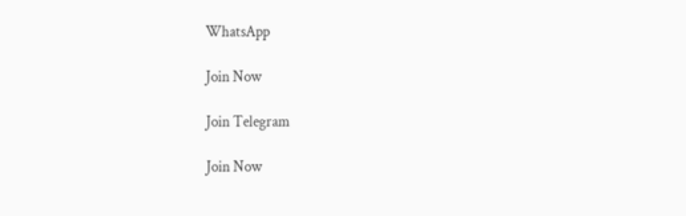WhatsApp

Join Now

Join Telegram

Join Now